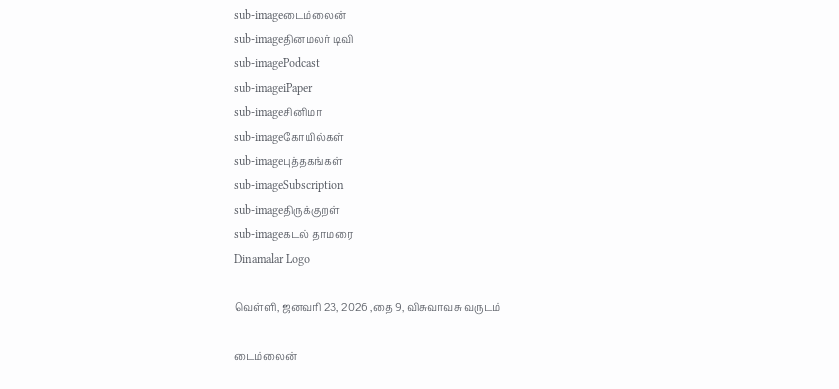sub-imageடைம்லைன்
sub-imageதினமலர் டிவி
sub-imagePodcast
sub-imageiPaper
sub-imageசினிமா
sub-imageகோயில்கள்
sub-imageபுத்தகங்கள்
sub-imageSubscription
sub-imageதிருக்குறள்
sub-imageகடல் தாமரை
Dinamalar Logo

வெள்ளி, ஜனவரி 23, 2026 ,தை 9, விசுவாவசு வருடம்

டைம்லைன்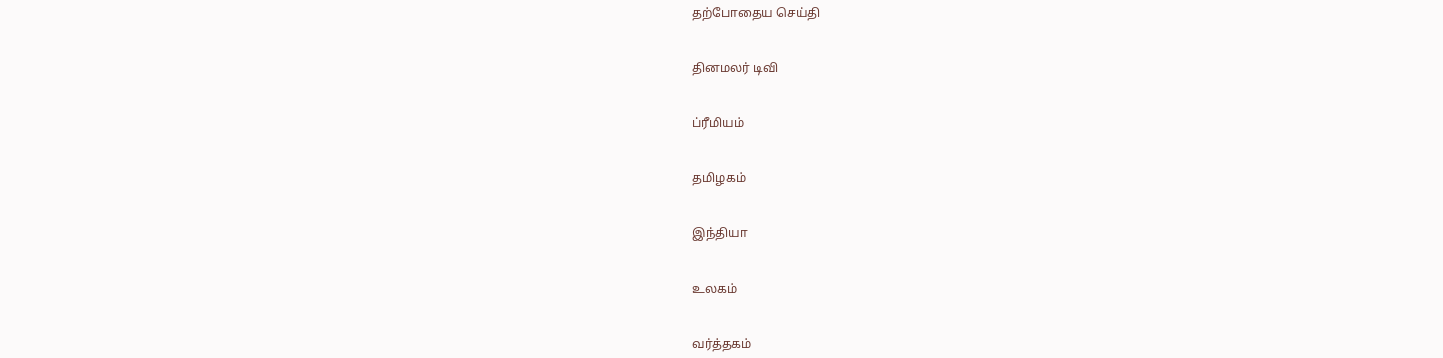தற்போதைய செய்தி


தினமலர் டிவி


ப்ரீமியம்


தமிழகம்


இந்தியா


உலகம்


வர்த்தகம்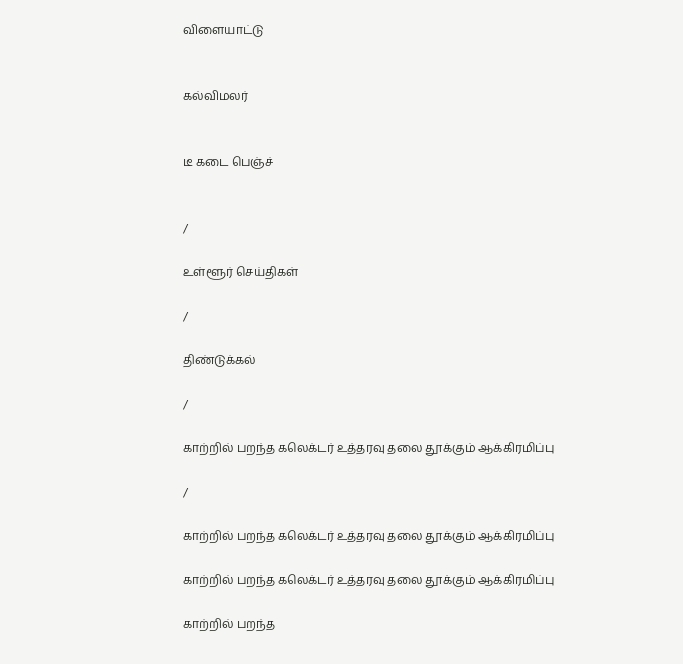விளையாட்டு


கல்விமலர்


டீ கடை பெஞ்ச்


/

உள்ளூர் செய்திகள்

/

திண்டுக்கல்

/

காற்றில் பறந்த கலெக்டர் உத்தரவு தலை தூக்கும் ஆக்கிரமிப்பு

/

காற்றில் பறந்த கலெக்டர் உத்தரவு தலை தூக்கும் ஆக்கிரமிப்பு

காற்றில் பறந்த கலெக்டர் உத்தரவு தலை தூக்கும் ஆக்கிரமிப்பு

காற்றில் பறந்த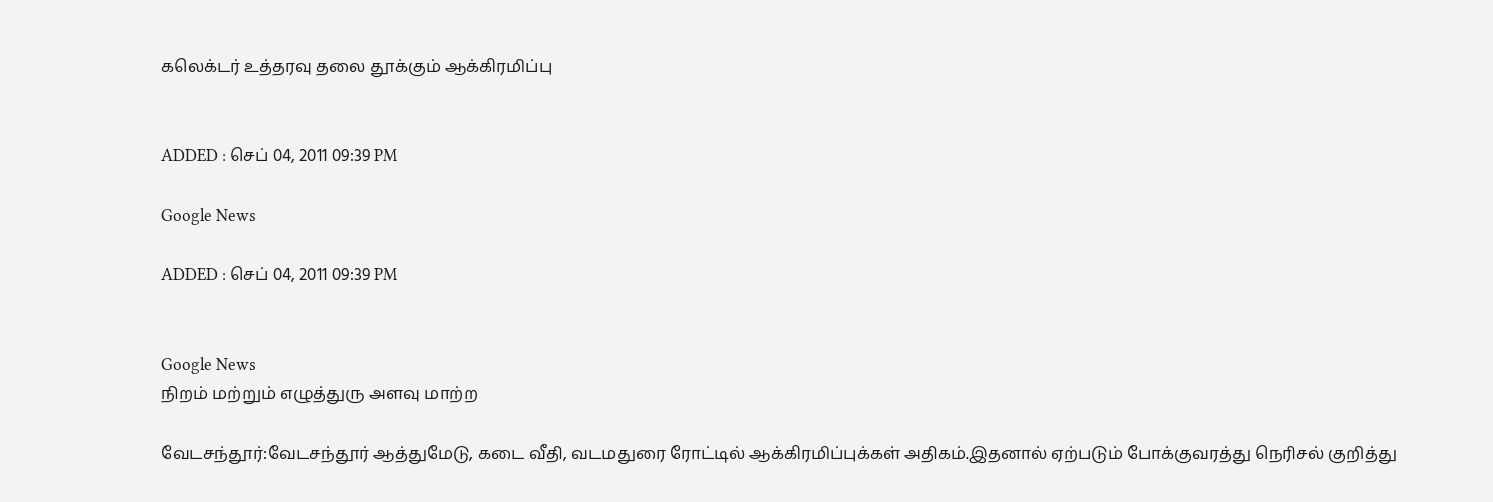கலெக்டர் உத்தரவு தலை தூக்கும் ஆக்கிரமிப்பு


ADDED : செப் 04, 2011 09:39 PM

Google News

ADDED : செப் 04, 2011 09:39 PM


Google News
நிறம் மற்றும் எழுத்துரு அளவு மாற்ற

வேடசந்தூர்:வேடசந்தூர் ஆத்துமேடு, கடை வீதி, வடமதுரை ரோட்டில் ஆக்கிரமிப்புக்கள் அதிகம்.இதனால் ஏற்படும் போக்குவரத்து நெரிசல் குறித்து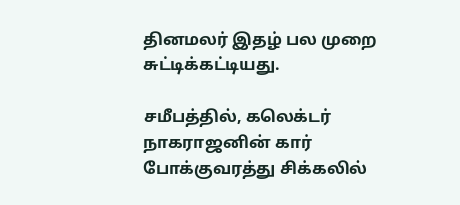தினமலர் இதழ் பல முறை சுட்டிக்கட்டியது.

சமீபத்தில், கலெக்டர் நாகராஜனின் கார் போக்குவரத்து சிக்கலில்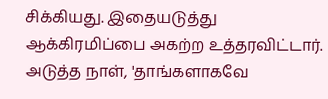சிக்கியது. இதையடுத்து ஆக்கிரமிப்பை அகற்ற உத்தரவிட்டார். அடுத்த நாள், 'தாங்களாகவே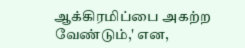ஆக்கிரமிப்பை அகற்ற வேண்டும்,' என,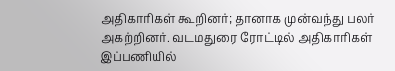அதிகாரிகள் கூறினர்; தானாக முன்வந்து பலர் அகற்றினர். வடமதுரை ரோட்டில் அதிகாரிகள் இப்பணியில்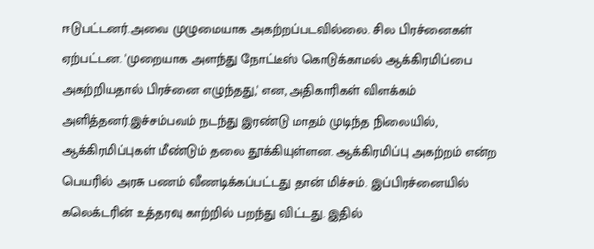ஈடுபட்டனர்.அவை முழுமையாக அகற்றப்படவில்லை. சில பிரச்னைகள் ஏற்பட்டன. 'முறையாக அளந்து நோட்டீஸ் கொடுக்காமல் ஆக்கிரமிப்பை அகற்றியதால் பிரச்னை எழுந்தது,' என, அதிகாரிகள் விளக்கம் அளித்தனர்.இச்சம்பவம் நடந்து இரண்டு மாதம் முடிந்த நிலையில், ஆக்கிரமிப்புகள் மீண்டும் தலை தூக்கியுள்ளன. ஆக்கிரமிப்பு அகற்றம் என்ற பெயரில் அரசு பணம் வீணடிக்கப்பட்டது தான் மிச்சம். இப்பிரச்னையில் கலெக்டரின் உத்தரவு காற்றில் பறந்து விட்டது. இதில்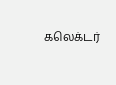கலெக்டர்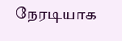நேரடியாக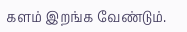களம் இறங்க வேண்டும்.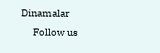Dinamalar
      Follow us